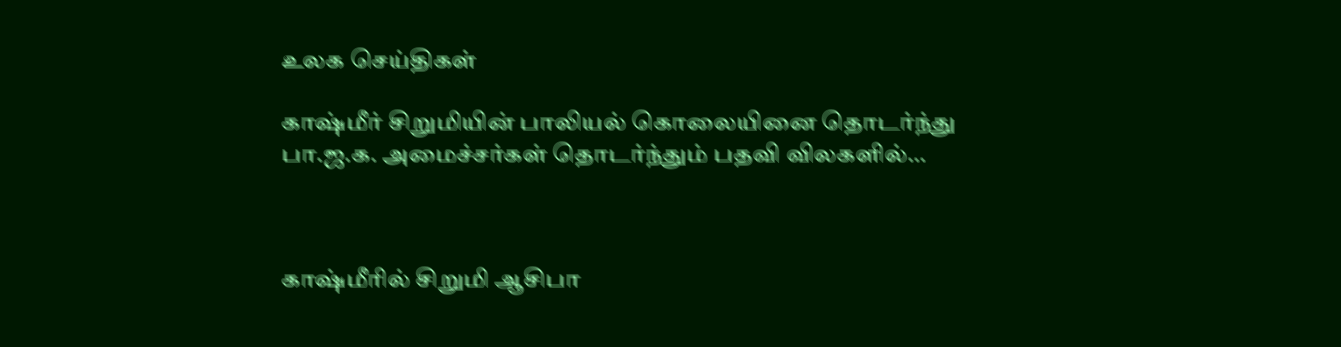உலக செய்திகள்

காஷ்மீர் சிறுமியின் பாலியல் கொலையினை தொடர்ந்து பா.ஜ.க. அமைச்சர்கள் தொடர்ந்தும் பதவி விலகளில்…



காஷ்மீரில் சிறுமி ஆசிபா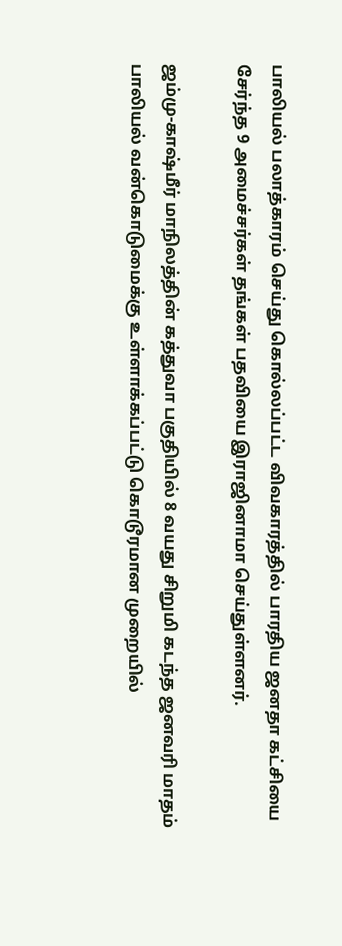பாலியல் பலாத்காரம் செய்து கொல்லப்பட்ட விவகாரத்தில் பாரதிய ஜனதா கட்சியை சேர்ந்த 9 அமைச்சர்கள் தங்கள் பதவியை இராஜினாமா செய்துள்ளனர்.

ஜம்மு-காஷ்மீர் மாநிலத்தின் கத்துவா பகுதியில் 8 வயது சிறுமி கடந்த ஜனவரி மாதம் பாலியல் வன்கொடுமைக்கு உள்ளாக்கப்பட்டு கொடூரமான முறையில்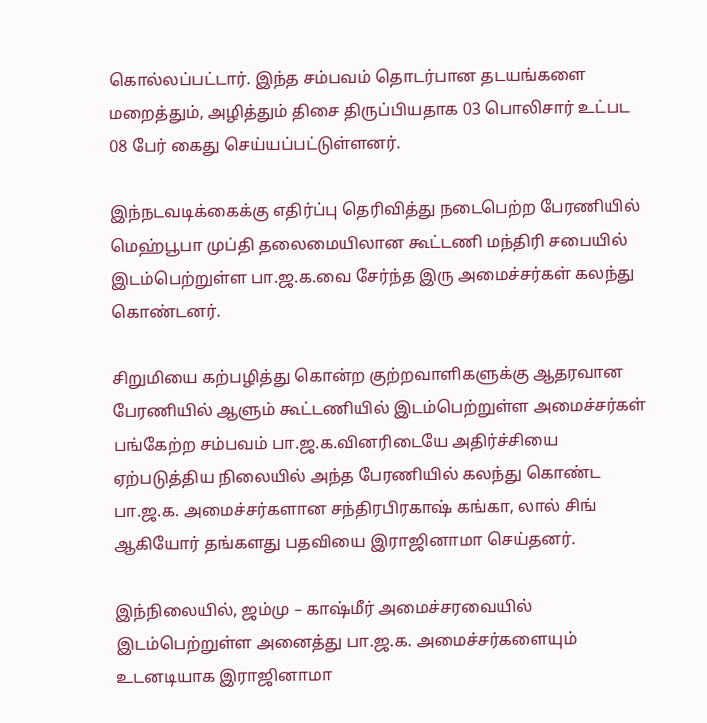கொல்லப்பட்டார். இந்த சம்பவம் தொடர்பான தடயங்களை மறைத்தும், அழித்தும் திசை திருப்பியதாக 03 பொலிசார் உட்பட 08 பேர் கைது செய்யப்பட்டுள்ளனர்.

இந்நடவடிக்கைக்கு எதிர்ப்பு தெரிவித்து நடைபெற்ற பேரணியில் மெஹ்பூபா முப்தி தலைமையிலான கூட்டணி மந்திரி சபையில் இடம்பெற்றுள்ள பா.ஜ.க.வை சேர்ந்த இரு அமைச்சர்கள் கலந்து கொண்டனர்.

சிறுமியை கற்பழித்து கொன்ற குற்றவாளிகளுக்கு ஆதரவான பேரணியில் ஆளும் கூட்டணியில் இடம்பெற்றுள்ள அமைச்சர்கள் பங்கேற்ற சம்பவம் பா.ஜ.க.வினரிடையே அதிர்ச்சியை ஏற்படுத்திய நிலையில் அந்த பேரணியில் கலந்து கொண்ட பா.ஜ.க. அமைச்சர்களான சந்திரபிரகாஷ் கங்கா, லால் சிங் ஆகியோர் தங்களது பதவியை இராஜினாமா செய்தனர்.

இந்நிலையில், ஜம்மு – காஷ்மீர் அமைச்சரவையில் இடம்பெற்றுள்ள அனைத்து பா.ஜ.க. அமைச்சர்களையும் உடனடியாக இராஜினாமா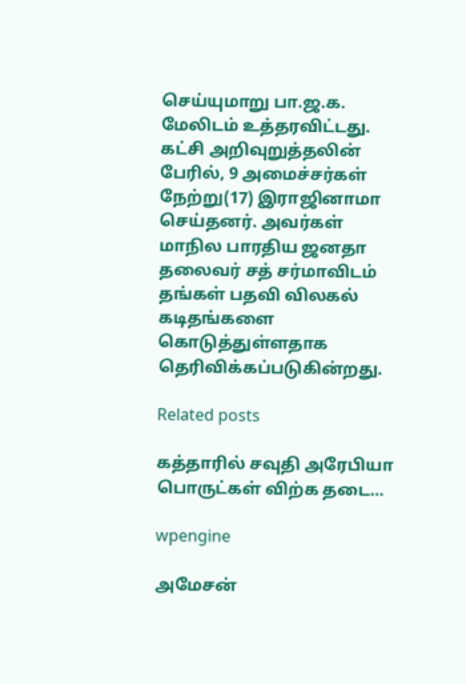செய்யுமாறு பா.ஜ.க. மேலிடம் உத்தரவிட்டது. கட்சி அறிவுறுத்தலின் பேரில், 9 அமைச்சர்கள் நேற்று(17) இராஜினாமா செய்தனர். அவர்கள் மாநில பாரதிய ஜனதா தலைவர் சத் சர்மாவிடம் தங்கள் பதவி விலகல் கடிதங்களை கொடுத்துள்ளதாக தெரிவிக்கப்படுகின்றது.

Related posts

கத்தாரில் சவுதி அரேபியா பொருட்கள் விற்க தடை…

wpengine

அமேசன்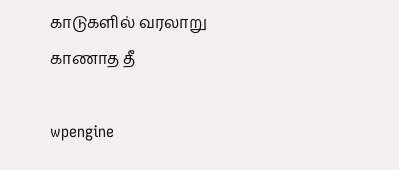காடுகளில் வரலாறு காணாத தீ

wpengine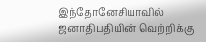இந்தோனேசியாவில் ஜனாதிபதியின் வெற்றிக்கு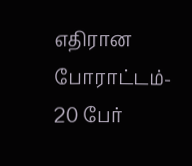எதிரான போராட்டம்- 20 பேர்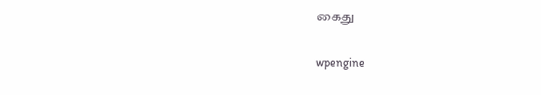கைது

wpengine